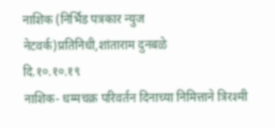नाशिक (निर्भिड पत्रकार न्युज नेटवर्क)प्रतिनिधी,शांताराम दुनबळे
दि.१०.१०.१९
नाशिक- धम्मचक्र परिवर्तन दिनाच्या निमित्ताने त्रिरश्मी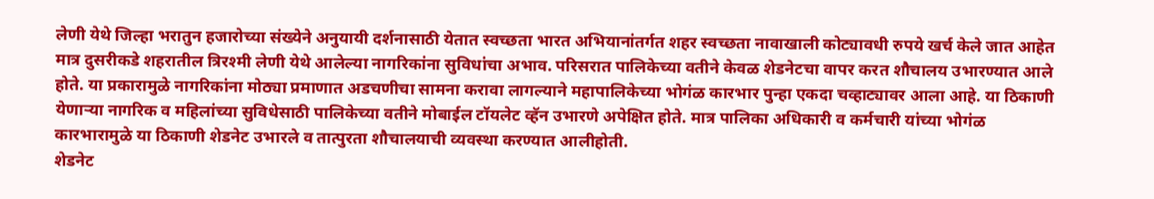लेणी येथे जिल्हा भरातुन हजारोच्या संख्येने अनुयायी दर्शनासाठी येतात स्वच्छता भारत अभियानांतर्गत शहर स्वच्छता नावाखाली कोट्यावधी रुपये खर्च केले जात आहेत मात्र दुसरीकडे शहरातील त्रिरश्मी लेणी येथे आलेल्या नागरिकांना सुविधांचा अभाव. परिसरात पालिकेच्या वतीने केवळ शेडनेटचा वापर करत शौचालय उभारण्यात आले होते. या प्रकारामुळे नागरिकांना मोठ्या प्रमाणात अडचणीचा सामना करावा लागल्याने महापालिकेच्या भोगंळ कारभार पुन्हा एकदा चव्हाट्यावर आला आहे. या ठिकाणी येणाऱ्या नागरिक व महिलांच्या सुविधेसाठी पालिकेच्या वतीने मोबाईल टॉयलेट व्हॅन उभारणे अपेक्षित होते. मात्र पालिका अधिकारी व कर्मचारी यांच्या भोगंळ कारभारामुळे या ठिकाणी शेडनेट उभारले व तात्पुरता शौचालयाची व्यवस्था करण्यात आलीहोती.
शेडनेट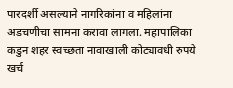पारदर्शी असल्याने नागरिकांना व महिलांना अडचणीचा सामना करावा लागला. महापालिका कडुन शहर स्वच्छता नावाखाली कोट्यावधी रुपये खर्च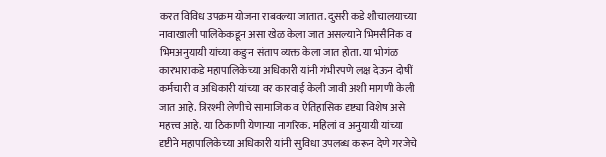करत विविध उपक्रम योजना राबवल्या जातात. दुसरी कडे शौचालयाच्या नावाखाली पालिकेकडून असा खेळ केला जात असल्याने भिमसैनिक व भिमअनुयायी यांच्या कङुन संताप व्यक्त केला जात होता. या भोगंळ कारभाराकडे महापालिकेच्या अधिकारी यांनी गंभीरपणे लक्ष देऊन दोषीं कर्मचारी व अधिकारी यांच्या वर कारवाई केली जावी अशी मागणी केली जात आहे. त्रिरश्मी लेणीचे सामाजिक व ऐतिहासिक दृष्ट्या विशेष असे महत्त्व आहे. या ठिकाणी येणाऱ्या नागरिक. महिलां व अनुयायी यांच्या दृष्टीने महापालिकेच्या अधिकारी यांनी सुविधा उपलब्ध करून देणे गरजेचे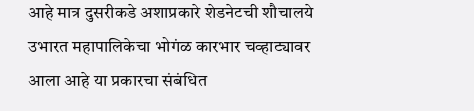आहे मात्र दुसरीकडे अशाप्रकारे शेडनेटची शौचालये उभारत महापालिकेचा भोगंळ कारभार चव्हाट्यावर आला आहे या प्रकारचा संबंधित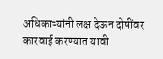अधिकाऱ्यांनी लक्ष देऊन दोषींवर कारवाई करण्यात यावी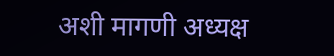अशी मागणी अध्यक्ष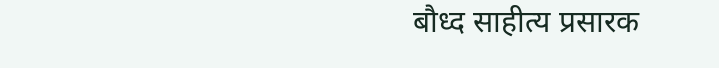बौध्द साहीत्य प्रसारक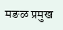मङळ प्रमुख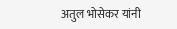अतुल भोसेकर यांनी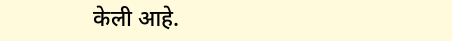केली आहे.